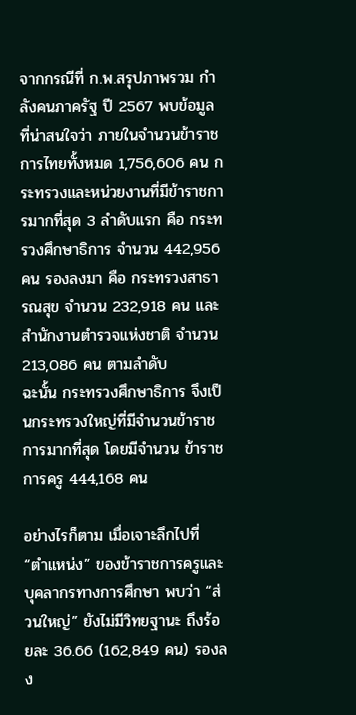จากกรณีที่ ก.พ.สรุปภาพรวม กำลังคนภาครัฐ ปี 2567 พบข้อมูลที่น่าสนใจว่า ภายในจำนวนข้าราชการไทยทั้งหมด 1,756,606 คน กระทรวงและหน่วยงานที่มีข้าราชการมากที่สุด 3 ลำดับแรก คือ กระทรวงศึกษาธิการ จำนวน 442,956 คน รองลงมา คือ กระทรวงสาธารณสุข จำนวน 232,918 คน และสำนักงานตำรวจแห่งชาติ จำนวน 213,086 คน ตามลำดับ
ฉะนั้น กระทรวงศึกษาธิการ จึงเป็นกระทรวงใหญ่ที่มีจำนวนข้าราชการมากที่สุด โดยมีจำนวน ข้าราชการครู 444,168 คน

อย่างไรก็ตาม เมื่อเจาะลึกไปที่ “ตำแหน่ง” ของข้าราชการครูและบุคลากรทางการศึกษา พบว่า “ส่วนใหญ่” ยังไม่มีวิทยฐานะ ถึงร้อยละ 36.66 (162,849 คน) รองลง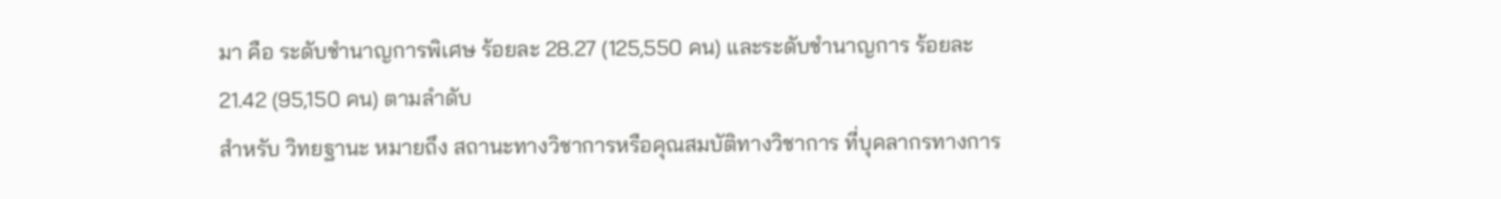มา คือ ระดับชำนาญการพิเศษ ร้อยละ 28.27 (125,550 คน) และระดับชำนาญการ ร้อยละ 21.42 (95,150 คน) ตามลำดับ
สำหรับ วิทยฐานะ หมายถึง สถานะทางวิชาการหรือคุณสมบัติทางวิชาการ ที่บุคลากรทางการ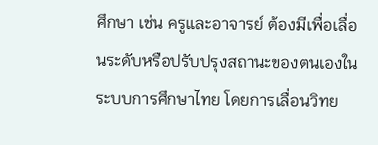ศึกษา เช่น ครูและอาจารย์ ต้องมีเพื่อเลื่อนระดับหรือปรับปรุงสถานะของตนเองในระบบการศึกษาไทย โดยการเลื่อนวิทย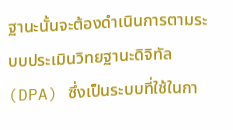ฐานะนั้นจะต้องดำเนินการตามระบบประเมินวิทยฐานะดิจิทัล (DPA) ซึ่งเป็นระบบที่ใช้ในกา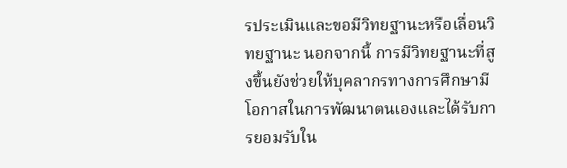รประเมินและขอมีวิทยฐานะหรือเลื่อนวิทยฐานะ นอกจากนี้ การมีวิทยฐานะที่สูงขึ้นยังช่วยให้บุคลากรทางการศึกษามีโอกาสในการพัฒนาตนเองและได้รับการยอมรับใน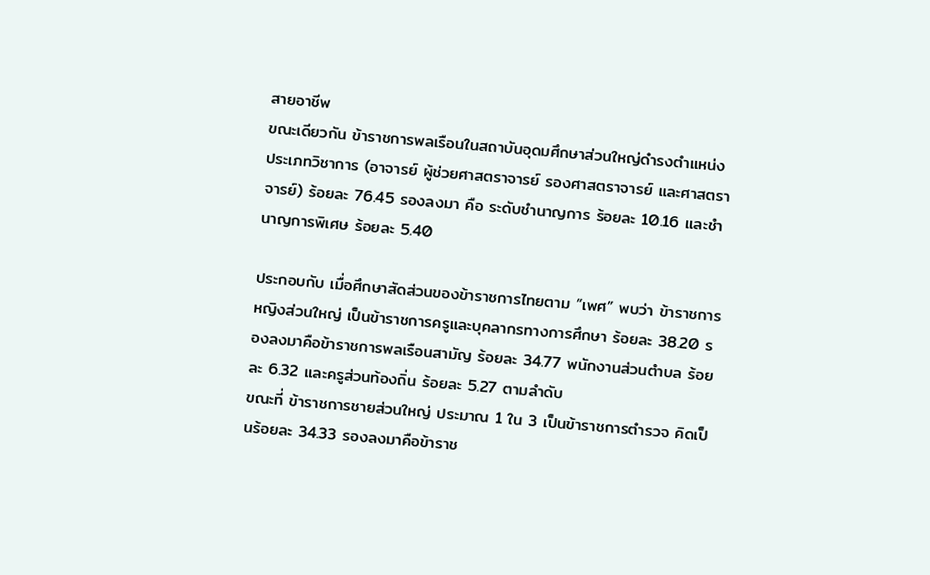สายอาชีพ
ขณะเดียวกัน ข้าราชการพลเรือนในสถาบันอุดมศึกษาส่วนใหญ่ดำรงตำแหน่งประเภทวิชาการ (อาจารย์ ผู้ช่วยศาสตราจารย์ รองศาสตราจารย์ และศาสตราจารย์) ร้อยละ 76.45 รองลงมา คือ ระดับชำนาญการ ร้อยละ 10.16 และชำนาญการพิเศษ ร้อยละ 5.40

ประกอบกับ เมื่อศึกษาสัดส่วนของข้าราชการไทยตาม “เพศ” พบว่า ข้าราชการหญิงส่วนใหญ่ เป็นข้าราชการครูและบุคลากรทางการศึกษา ร้อยละ 38.20 รองลงมาคือข้าราชการพลเรือนสามัญ ร้อยละ 34.77 พนักงานส่วนตำบล ร้อยละ 6.32 และครูส่วนท้องถิ่น ร้อยละ 5.27 ตามลำดับ
ขณะที่ ข้าราชการชายส่วนใหญ่ ประมาณ 1 ใน 3 เป็นข้าราชการตำรวจ คิดเป็นร้อยละ 34.33 รองลงมาคือข้าราช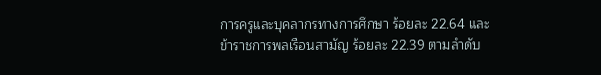การครูและบุคลากรทางการศึกษา ร้อยละ 22.64 และข้าราชการพลเรือนสามัญ ร้อยละ 22.39 ตามลำดับ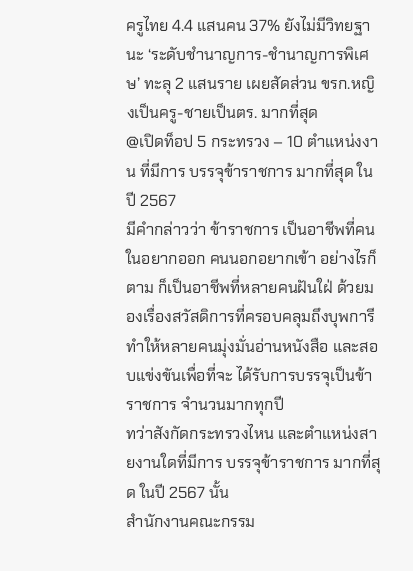ครูไทย 4.4 แสนคน 37% ยังไม่มีวิทยฐานะ ‘ระดับชำนาญการ-ชำนาญการพิเศษ’ ทะลุ 2 แสนราย เผยสัดส่วน ขรก.หญิงเป็นครู-ชายเป็นตร. มากที่สุด
@เปิดท็อป 5 กระทรวง – 10 ตำแหน่งงาน ที่มีการ บรรจุข้าราชการ มากที่สุด ในปี 2567
มีคำกล่าวว่า ข้าราชการ เป็นอาชีพที่คนในอยากออก คนนอกอยากเข้า อย่างไรก็ตาม ก็เป็นอาชีพที่หลายคนฝันใฝ่ ด้วยมองเรื่องสวัสดิการที่ครอบคลุมถึงบุพการี ทำให้หลายคนมุ่งมั่นอ่านหนังสือ และสอบแข่งขันเพื่อที่จะ ได้รับการบรรจุเป็นข้าราชการ จำนวนมากทุกปี
ทว่าสังกัดกระทรวงไหน และตำแหน่งสายงานใดที่มีการ บรรจุข้าราชการ มากที่สุด ในปี 2567 นั้น
สำนักงานคณะกรรม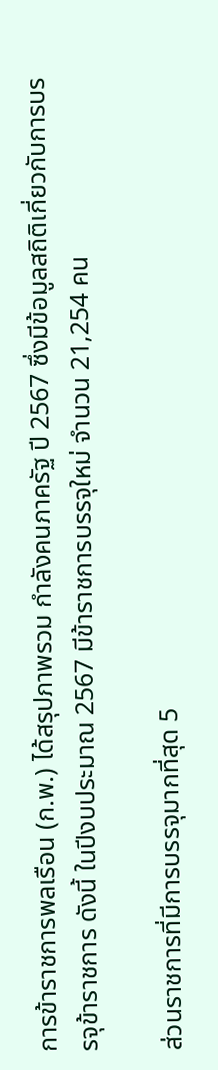การข้าราชการพลเรือน (ก.พ.) ได้สรุปภาพรวม กำลังคนภาครัฐ ปี 2567 ซึ่งมีข้อมูลสถิติเกี่ยวกับการบรรจุข้าราชการ ดังนี้ ในปีงบประมาณ 2567 มีข้าราชการบรรจุใหม่ จำนวน 21,254 คน

ส่วนราชการที่มีการบรรจุมากที่สุด 5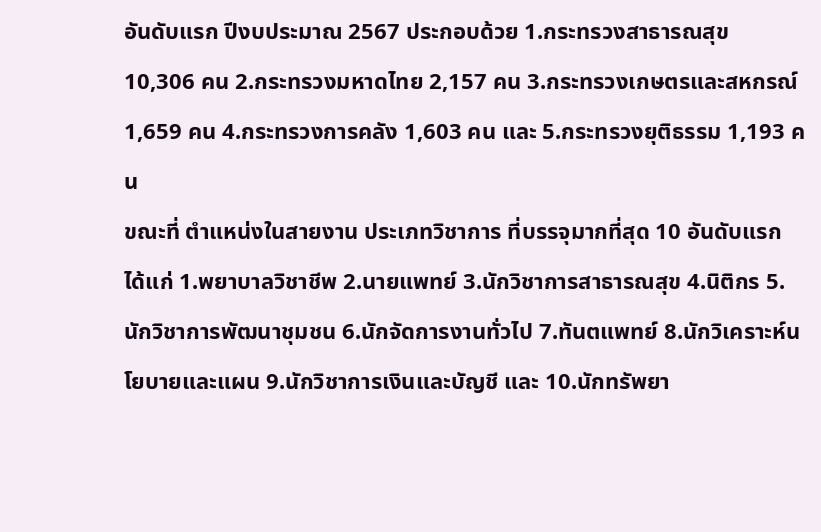อันดับแรก ปีงบประมาณ 2567 ประกอบด้วย 1.กระทรวงสาธารณสุข 10,306 คน 2.กระทรวงมหาดไทย 2,157 คน 3.กระทรวงเกษตรและสหกรณ์ 1,659 คน 4.กระทรวงการคลัง 1,603 คน และ 5.กระทรวงยุติธรรม 1,193 คน
ขณะที่ ตำแหน่งในสายงาน ประเภทวิชาการ ที่บรรจุมากที่สุด 10 อันดับแรก ได้แก่ 1.พยาบาลวิชาชีพ 2.นายแพทย์ 3.นักวิชาการสาธารณสุข 4.นิติกร 5.นักวิชาการพัฒนาชุมชน 6.นักจัดการงานทั่วไป 7.ทันตแพทย์ 8.นักวิเคราะห์นโยบายและแผน 9.นักวิชาการเงินและบัญชี และ 10.นักทรัพยา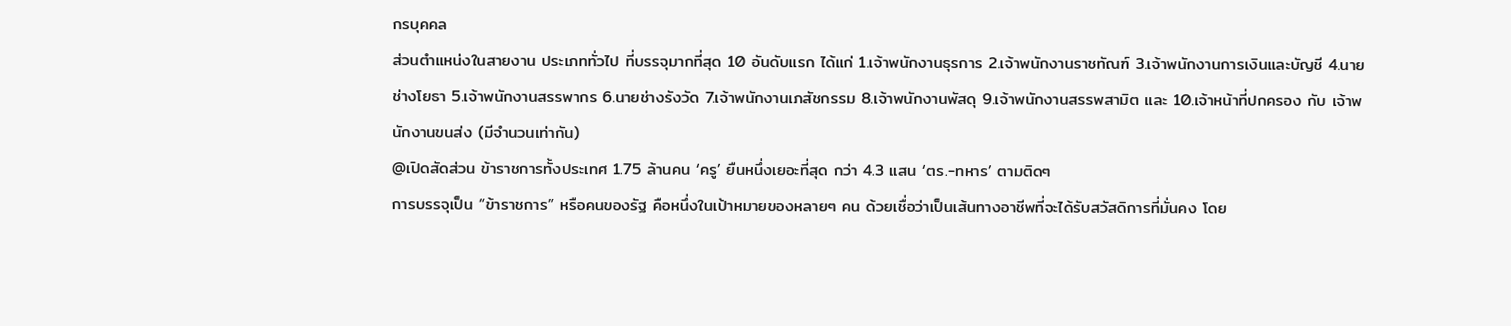กรบุคคล
ส่วนตำแหน่งในสายงาน ประเภททั่วไป ที่บรรจุมากที่สุด 10 อันดับแรก ได้แก่ 1.เจ้าพนักงานธุรการ 2.เจ้าพนักงานราชทัณฑ์ 3.เจ้าพนักงานการเงินและบัญชี 4.นายช่างโยธา 5.เจ้าพนักงานสรรพากร 6.นายช่างรังวัด 7.เจ้าพนักงานเภสัชกรรม 8.เจ้าพนักงานพัสดุ 9.เจ้าพนักงานสรรพสามิต และ 10.เจ้าหน้าที่ปกครอง กับ เจ้าพนักงานขนส่ง (มีจำนวนเท่ากัน)
@เปิดสัดส่วน ข้าราชการทั้งประเทศ 1.75 ล้านคน ‘ครู’ ยืนหนึ่งเยอะที่สุด กว่า 4.3 แสน ‘ตร.-ทหาร’ ตามติดๆ
การบรรจุเป็น “ข้าราชการ” หรือคนของรัฐ คือหนึ่งในเป้าหมายของหลายๆ คน ด้วยเชื่อว่าเป็นเส้นทางอาชีพที่จะได้รับสวัสดิการที่มั่นคง โดย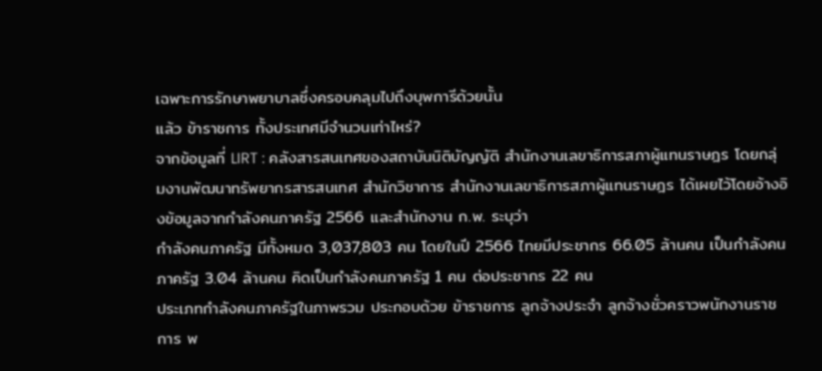เฉพาะการรักษาพยาบาลซึ่งครอบคลุมไปถึงบุพการีด้วยนั้น
แล้ว ข้าราชการ ทั้งประเทศมีจำนวนเท่าไหร่?
จากข้อมูลที่ LIRT : คลังสารสนเทศของสถาบันนิติบัญญัติ สำนักงานเลขาธิการสภาผู้แทนราษฎร โดยกลุ่มงานพัฒนาทรัพยากรสารสนเทศ สำนักวิชาการ สำนักงานเลขาธิการสภาผู้แทนราษฎร ได้เผยไว้โดยอ้างอิงข้อมูลจากกำลังคนภาครัฐ 2566 และสำนักงาน ก.พ. ระบุว่า
กำลังคนภาครัฐ มีทั้งหมด 3,037,803 คน โดยในปี 2566 ไทยมีประชากร 66.05 ล้านคน เป็นกำลังคนภาครัฐ 3.04 ล้านคน คิดเป็นกำลังคนภาครัฐ 1 คน ต่อประชากร 22 คน
ประเภทกำลังคนภาครัฐในภาพรวม ประกอบด้วย ข้าราชการ ลูกจ้างประจำ ลูกจ้างชั่วคราวพนักงานราชการ พ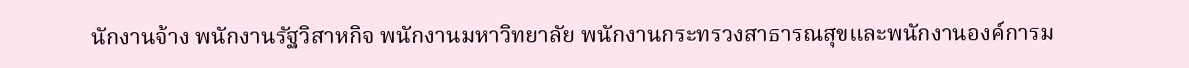นักงานจ้าง พนักงานรัฐวิสาหกิจ พนักงานมหาวิทยาลัย พนักงานกระทรวงสาธารณสุขและพนักงานองค์การม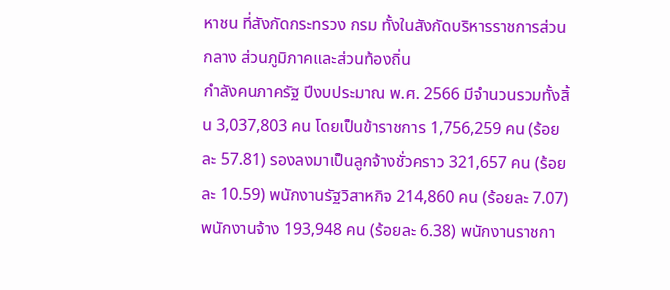หาชน ที่สังกัดกระทรวง กรม ทั้งในสังกัดบริหารราชการส่วนกลาง ส่วนภูมิภาคและส่วนท้องถิ่น
กำลังคนภาครัฐ ปีงบประมาณ พ.ศ. 2566 มีจำนวนรวมทั้งสิ้น 3,037,803 คน โดยเป็นข้าราชการ 1,756,259 คน (ร้อยละ 57.81) รองลงมาเป็นลูกจ้างชั่วคราว 321,657 คน (ร้อยละ 10.59) พนักงานรัฐวิสาหกิจ 214,860 คน (ร้อยละ 7.07) พนักงานจ้าง 193,948 คน (ร้อยละ 6.38) พนักงานราชกา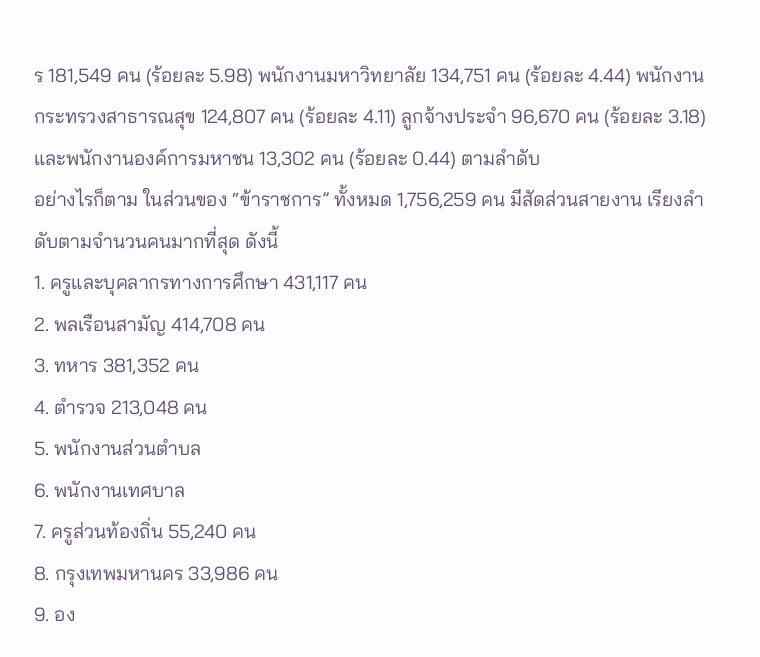ร 181,549 คน (ร้อยละ 5.98) พนักงานมหาวิทยาลัย 134,751 คน (ร้อยละ 4.44) พนักงานกระทรวงสาธารณสุข 124,807 คน (ร้อยละ 4.11) ลูกจ้างประจำ 96,670 คน (ร้อยละ 3.18) และพนักงานองค์การมหาชน 13,302 คน (ร้อยละ 0.44) ตามลำดับ
อย่างไรก็ตาม ในส่วนของ “ข้าราชการ” ทั้งหมด 1,756,259 คน มีสัดส่วนสายงาน เรียงลำดับตามจำนวนคนมากที่สุด ดังนี้
1. ครูและบุคลากรทางการศึกษา 431,117 คน
2. พลเรือนสามัญ 414,708 คน
3. ทหาร 381,352 คน
4. ตำรวจ 213,048 คน
5. พนักงานส่วนตำบล
6. พนักงานเทศบาล
7. ครูส่วนท้องถิ่น 55,240 คน
8. กรุงเทพมหานคร 33,986 คน
9. อง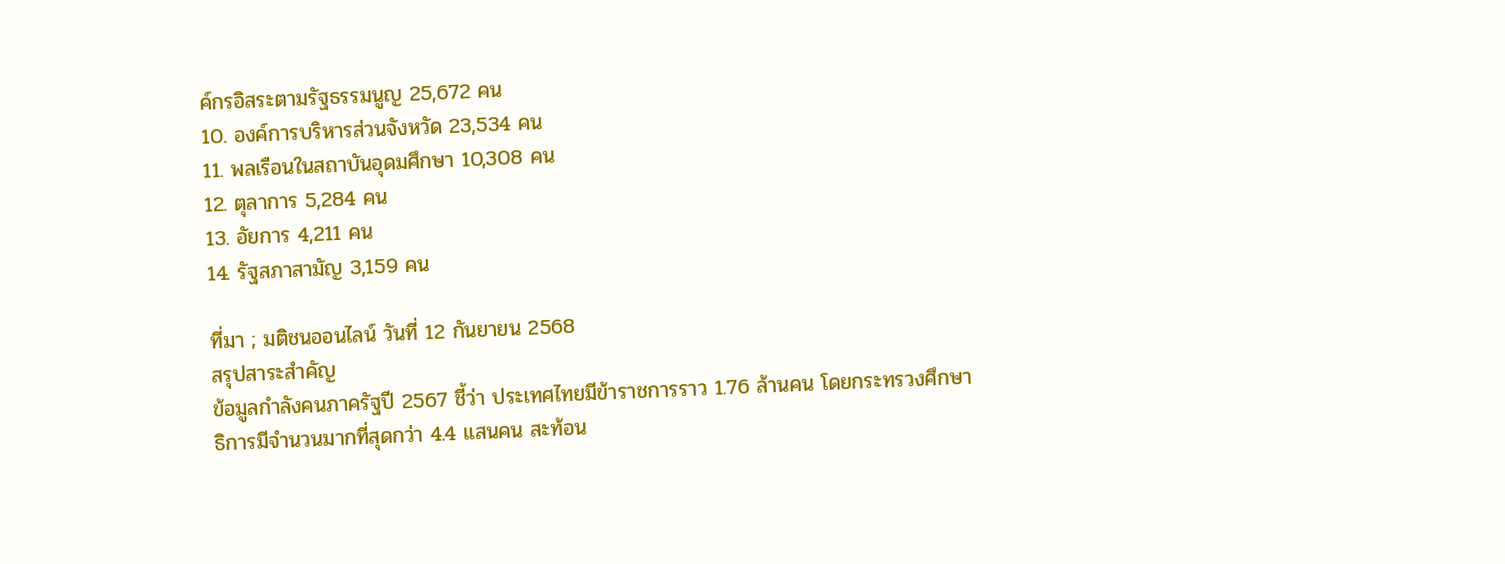ค์กรอิสระตามรัฐธรรมนูญ 25,672 คน
10. องค์การบริหารส่วนจังหวัด 23,534 คน
11. พลเรือนในสถาบันอุดมศึกษา 10,308 คน
12. ตุลาการ 5,284 คน
13. อัยการ 4,211 คน
14. รัฐสภาสามัญ 3,159 คน

ที่มา ; มติชนออนไลน์ วันที่ 12 กันยายน 2568
สรุปสาระสำคัญ
ข้อมูลกำลังคนภาครัฐปี 2567 ชี้ว่า ประเทศไทยมีข้าราชการราว 1.76 ล้านคน โดยกระทรวงศึกษาธิการมีจำนวนมากที่สุดกว่า 4.4 แสนคน สะท้อน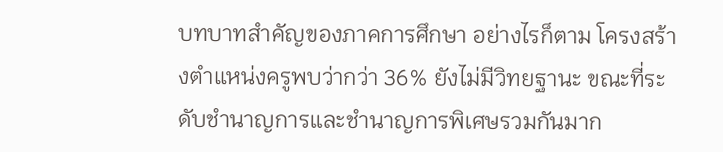บทบาทสำคัญของภาคการศึกษา อย่างไรก็ตาม โครงสร้างตำแหน่งครูพบว่ากว่า 36% ยังไม่มีวิทยฐานะ ขณะที่ระดับชำนาญการและชำนาญการพิเศษรวมกันมาก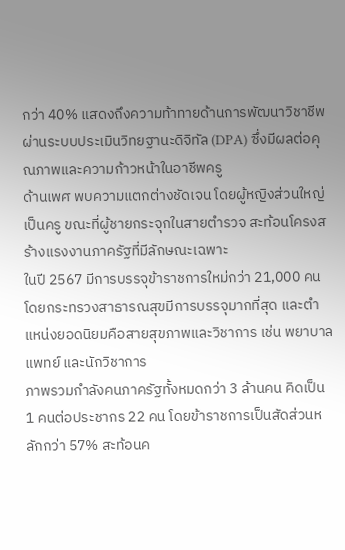กว่า 40% แสดงถึงความท้าทายด้านการพัฒนาวิชาชีพผ่านระบบประเมินวิทยฐานะดิจิทัล (DPA) ซึ่งมีผลต่อคุณภาพและความก้าวหน้าในอาชีพครู
ด้านเพศ พบความแตกต่างชัดเจน โดยผู้หญิงส่วนใหญ่เป็นครู ขณะที่ผู้ชายกระจุกในสายตำรวจ สะท้อนโครงสร้างแรงงานภาครัฐที่มีลักษณะเฉพาะ
ในปี 2567 มีการบรรจุข้าราชการใหม่กว่า 21,000 คน โดยกระทรวงสาธารณสุขมีการบรรจุมากที่สุด และตำแหน่งยอดนิยมคือสายสุขภาพและวิชาการ เช่น พยาบาล แพทย์ และนักวิชาการ
ภาพรวมกำลังคนภาครัฐทั้งหมดกว่า 3 ล้านคน คิดเป็น 1 คนต่อประชากร 22 คน โดยข้าราชการเป็นสัดส่วนหลักกว่า 57% สะท้อนค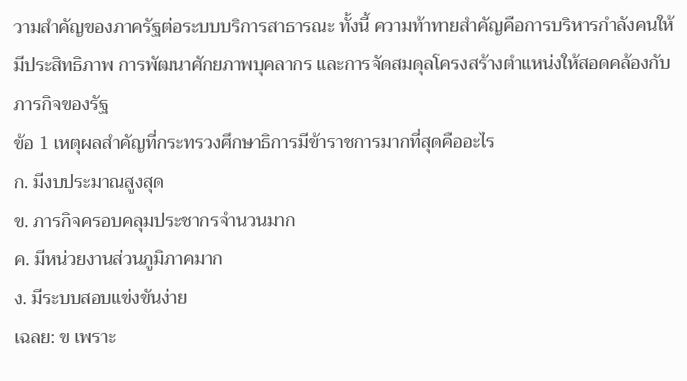วามสำคัญของภาครัฐต่อระบบบริการสาธารณะ ทั้งนี้ ความท้าทายสำคัญคือการบริหารกำลังคนให้มีประสิทธิภาพ การพัฒนาศักยภาพบุคลากร และการจัดสมดุลโครงสร้างตำแหน่งให้สอดคล้องกับภารกิจของรัฐ
ข้อ 1 เหตุผลสำคัญที่กระทรวงศึกษาธิการมีข้าราชการมากที่สุดคืออะไร
ก. มีงบประมาณสูงสุด
ข. ภารกิจครอบคลุมประชากรจำนวนมาก
ค. มีหน่วยงานส่วนภูมิภาคมาก
ง. มีระบบสอบแข่งขันง่าย
เฉลย: ข เพราะ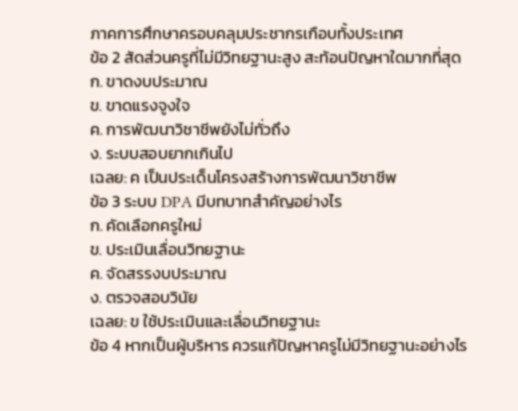ภาคการศึกษาครอบคลุมประชากรเกือบทั้งประเทศ
ข้อ 2 สัดส่วนครูที่ไม่มีวิทยฐานะสูง สะท้อนปัญหาใดมากที่สุด
ก. ขาดงบประมาณ
ข. ขาดแรงจูงใจ
ค. การพัฒนาวิชาชีพยังไม่ทั่วถึง
ง. ระบบสอบยากเกินไป
เฉลย: ค เป็นประเด็นโครงสร้างการพัฒนาวิชาชีพ
ข้อ 3 ระบบ DPA มีบทบาทสำคัญอย่างไร
ก. คัดเลือกครูใหม่
ข. ประเมินเลื่อนวิทยฐานะ
ค. จัดสรรงบประมาณ
ง. ตรวจสอบวินัย
เฉลย: ข ใช้ประเมินและเลื่อนวิทยฐานะ
ข้อ 4 หากเป็นผู้บริหาร ควรแก้ปัญหาครูไม่มีวิทยฐานะอย่างไร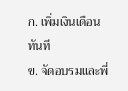ก. เพิ่มเงินเดือนทันที
ข. จัดอบรมและพี่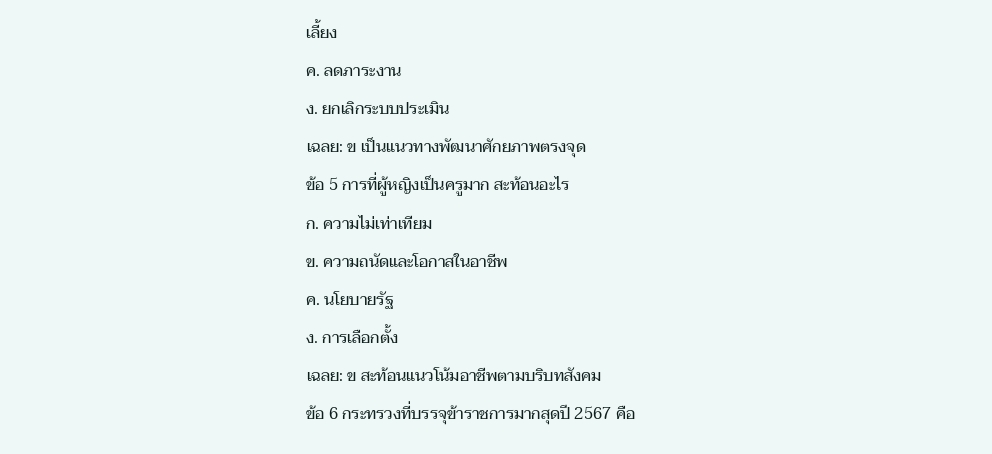เลี้ยง
ค. ลดภาระงาน
ง. ยกเลิกระบบประเมิน
เฉลย: ข เป็นแนวทางพัฒนาศักยภาพตรงจุด
ข้อ 5 การที่ผู้หญิงเป็นครูมาก สะท้อนอะไร
ก. ความไม่เท่าเทียม
ข. ความถนัดและโอกาสในอาชีพ
ค. นโยบายรัฐ
ง. การเลือกตั้ง
เฉลย: ข สะท้อนแนวโน้มอาชีพตามบริบทสังคม
ข้อ 6 กระทรวงที่บรรจุข้าราชการมากสุดปี 2567 คือ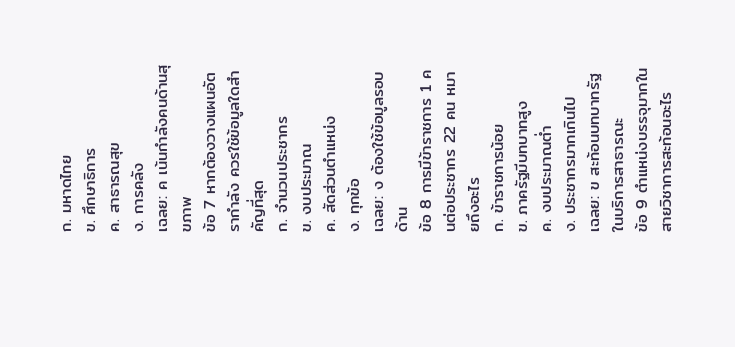ก. มหาดไทย
ข. ศึกษาธิการ
ค. สาธารณสุข
ง. การคลัง
เฉลย: ค เน้นกำลังคนด้านสุขภาพ
ข้อ 7 หากต้องวางแผนอัตรากำลัง ควรใช้ข้อมูลใดสำคัญที่สุด
ก. จำนวนประชากร
ข. งบประมาณ
ค. สัดส่วนตำแหน่ง
ง. ทุกข้อ
เฉลย: ง ต้องใช้ข้อมูลรอบด้าน
ข้อ 8 การมีข้าราชการ 1 คนต่อประชากร 22 คน หมายถึงอะไร
ก. ข้าราชการน้อย
ข. ภาครัฐมีบทบาทสูง
ค. งบประมาณต่ำ
ง. ประชากรมากเกินไป
เฉลย: ข สะท้อนบทบาทรัฐในบริการสาธารณะ
ข้อ 9 ตำแหน่งบรรจุมากในสายวิชาการสะท้อนอะไร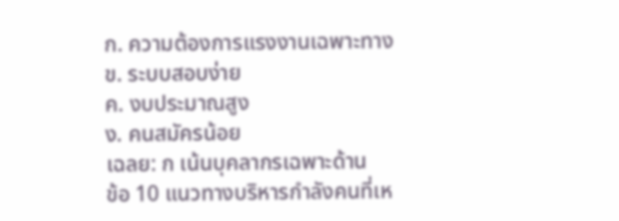ก. ความต้องการแรงงานเฉพาะทาง
ข. ระบบสอบง่าย
ค. งบประมาณสูง
ง. คนสมัครน้อย
เฉลย: ก เน้นบุคลากรเฉพาะด้าน
ข้อ 10 แนวทางบริหารกำลังคนที่เห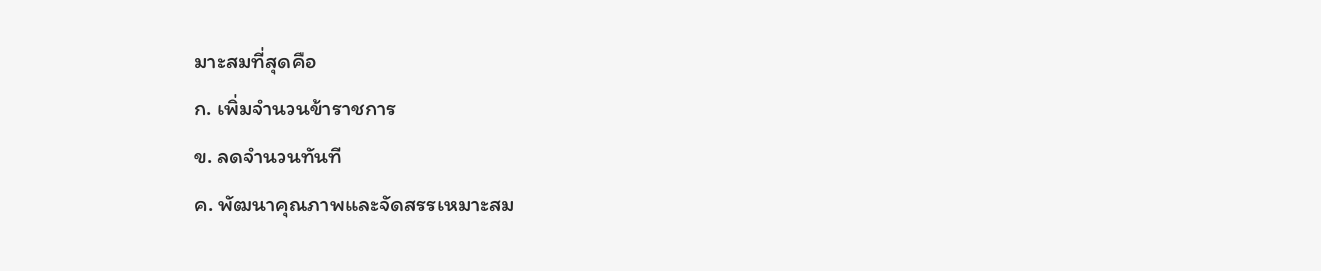มาะสมที่สุดคือ
ก. เพิ่มจำนวนข้าราชการ
ข. ลดจำนวนทันที
ค. พัฒนาคุณภาพและจัดสรรเหมาะสม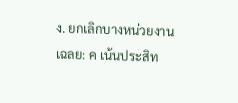ง. ยกเลิกบางหน่วยงาน
เฉลย: ค เน้นประสิท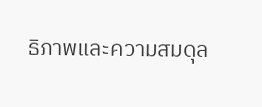ธิภาพและความสมดุล